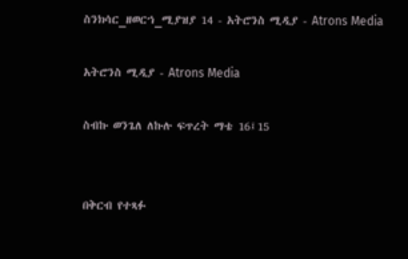ስንክሳር_ዘወርኀ_ሚያዝያ 14 - አትሮንስ ሚዲያ - Atrons Media

አትሮንስ ሚዲያ - Atrons Media

ስብኩ ወንጌለ ለኩሉ ፍጥረት ማቴ 16፤15


በቅርብ የተጻፉ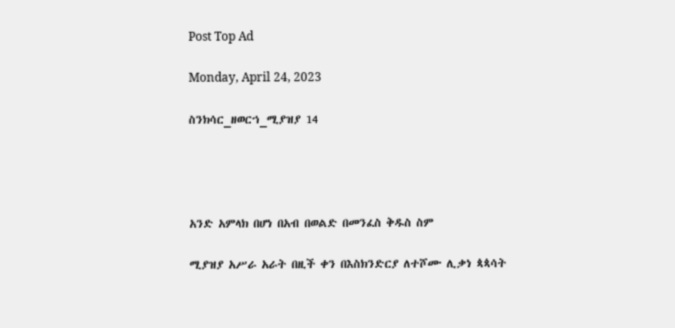Post Top Ad

Monday, April 24, 2023

ስንክሳር_ዘወርኀ_ሚያዝያ 14




አንድ አምላክ በሆነ በአብ በወልድ በመንፈስ ቅዱስ ስም

ሚያዝያ አሥራ አራት በዚች ቀን በእስክንድርያ ለተሾሙ ሊቃነ ጳጳሳት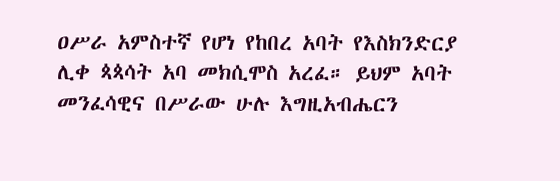ዐሥራ አምስተኛ የሆነ የከበረ አባት የእስክንድርያ ሊቀ ጳጳሳት አባ መክሲሞስ አረፈ። ይህም አባት መንፈሳዊና በሥራው ሁሉ እግዚአብሔርን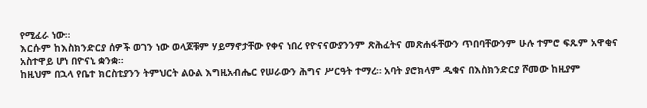የሚፈራ ነው።
እርሱም ከእስክንድርያ ሰዎች ወገን ነው ወላጆቹም ሃይማኖታቸው የቀና ነበረ የዮናናውያንንም ጽሕፈትና መጽሐፋቸውን ጥበባቸውንም ሁሉ ተምሮ ፍጹም አዋቂና አስተዋይ ሆነ በዮናኒ ቋንቋ።
ከዚህም በኋላ የቤተ ክርስቲያንን ትምህርት ልዑል እግዚአብሔር የሠራውን ሕግና ሥርዓት ተማረ። አባት ያሮክላም ዲቁና በእስክንድርያ ሾመው ከዚያም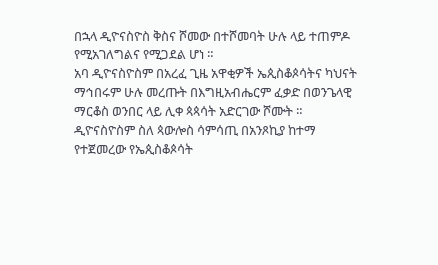በኋላ ዲዮናስዮስ ቅስና ሾመው በተሾመባት ሁሉ ላይ ተጠምዶ የሚአገለግልና የሚጋደል ሆነ ።
አባ ዲዮናስዮስም በአረፈ ጊዜ አዋቂዎች ኤጲስቆጶሳትና ካህናት ማኅበሩም ሁሉ መረጡት በእግዚአብሔርም ፈቃድ በወንጌላዊ ማርቆስ ወንበር ላይ ሊቀ ጳጳሳት አድርገው ሾሙት ።
ዲዮናስዮስም ስለ ጳውሎስ ሳምሳጢ በአንጾኪያ ከተማ የተጀመረው የኤጲስቆጶሳት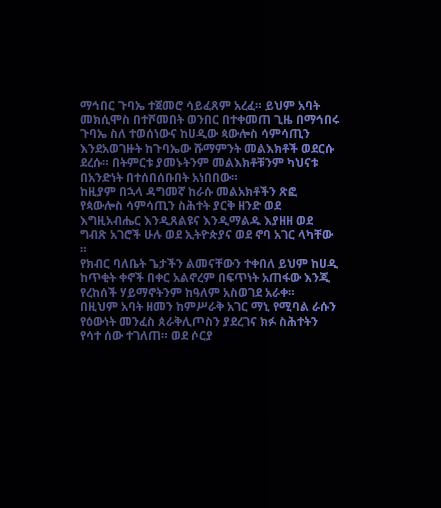ማኅበር ጉባኤ ተጀመሮ ሳይፈጸም አረፈ። ይህም አባት መክሲሞስ በተሾመበት ወንበር በተቀመጠ ጊዜ በማኅበሩ ጉባኤ ስለ ተወሰነውና ከሀዲው ጳውሎስ ሳምሳጢን እንደአወገዙት ከጉባኤው ሹማምንት መልእክቶች ወደርሱ ደረሱ። በትምርቱ ያመኑትንም መልእክቶቹንም ካህናቱ በአንድነት በተሰበሰቡበት አነበበው።
ከዚያም በኋላ ዳግመኛ ከራሱ መልአክቶችን ጽፎ የጳውሎስ ሳምሳጢን ስሕተት ያርቅ ዘንድ ወደ እግዚአብሔር እንዲጸልዩና እንዲማልዱ እያዘዘ ወደ ግብጽ አገሮች ሁሉ ወደ ኢትዮጵያና ወደ ኖባ አገር ላካቸው ።
የክብር ባለቤት ጌታችን ልመናቸውን ተቀበለ ይህም ከሀዲ ከጥቂት ቀኖች በቀር አልኖረም በፍጥነት አጠፋው እንጂ የረከሰች ሃይማኖትንም ከዓለም አስወገደ አራቀ።
በዚህም አባት ዘመን ከምሥራቅ አገር ማኒ የሚባል ራሱን የዕውነት መንፈስ ጰራቅሊጦስን ያደረገና ክፉ ስሕተትን የሳተ ሰው ተገለጠ። ወደ ሶርያ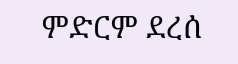ምድርም ደረሰ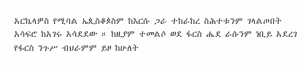አርኬላዎስ የሚባል ኤጲስቆጶስም ከእርሱ ጋራ ተከራከረ ስሕተቱንም ገላልጦበት አሳፍሮ ከአገሩ አሳደደው ። ከዚያም ተመልሶ ወደ ፋርስ ሔደ ራሱንም ነቢይ አደረገ የፋርስ ንጉሥ ብህራምም ይዞ ከሁለት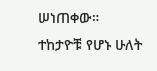ሠነጠቀው። ተከታዮቹ የሆኑ ሁለት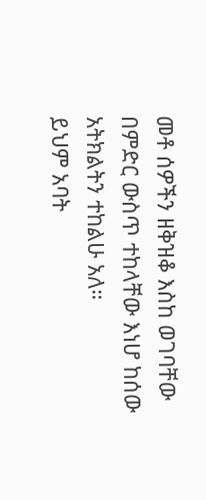መቶ ሰዎችን ዘቅዝቆ እስከ ወገባቸው በምድር ውስጥ ተከላቸው እነሆ ከሰው አትክልትን ተከልሁ አለ።
ይህም አባት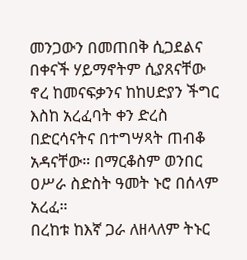መንጋውን በመጠበቅ ሲጋደልና በቀናች ሃይማኖትም ሲያጸናቸው ኖረ ከመናፍቃንና ከከሀድያን ችግር እስከ አረፈባት ቀን ድረስ በድርሳናትና በተግሣጻት ጠብቆ አዳናቸው። በማርቆስም ወንበር ዐሥራ ስድስት ዓመት ኑሮ በሰላም አረፈ።
በረከቱ ከእኛ ጋራ ለዘላለም ትኑር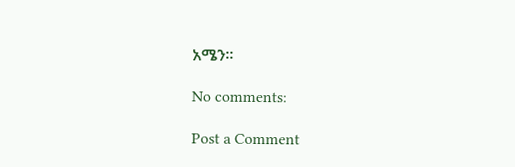አሜን።

No comments:

Post a Comment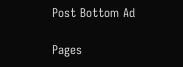Post Bottom Ad

Pages